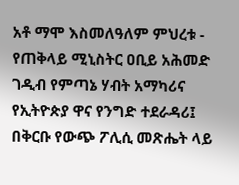አቶ ማሞ እስመለዓለም ምህረቱ - የጠቅላይ ሚኒስትር ዐቢይ አሕመድ ገዲብ የምጣኔ ሃብት አማካሪና የኢትዮጵያ ዋና የንግድ ተደራዳሪ፤ በቅርቡ የውጭ ፖሊሲ መጽሔት ላይ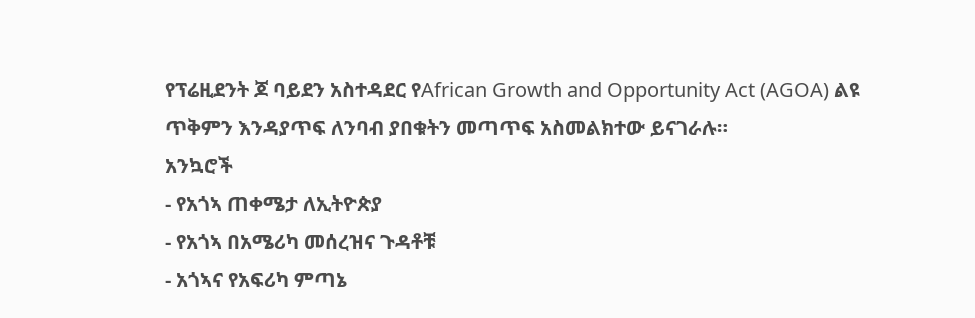የፕሬዚደንት ጆ ባይደን አስተዳደር የAfrican Growth and Opportunity Act (AGOA) ልዩ ጥቅምን እንዳያጥፍ ለንባብ ያበቁትን መጣጥፍ አስመልክተው ይናገራሉ።
አንኳሮች
- የአጎኣ ጠቀሜታ ለኢትዮጵያ
- የአጎኣ በአሜሪካ መሰረዝና ጉዳቶቹ
- አጎኣና የአፍሪካ ምጣኔ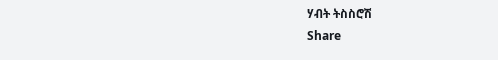ሃብት ትስስሮሽ
Share